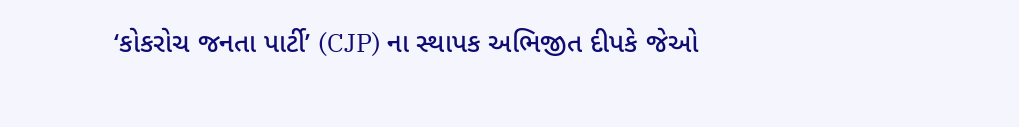‘કોકરોચ જનતા પાર્ટી’ (CJP) ના સ્થાપક અભિજીત દીપકે જેઓ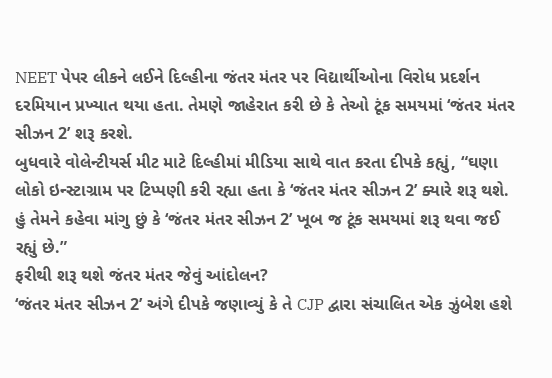NEET પેપર લીકને લઈને દિલ્હીના જંતર મંતર પર વિદ્યાર્થીઓના વિરોધ પ્રદર્શન દરમિયાન પ્રખ્યાત થયા હતા. તેમણે જાહેરાત કરી છે કે તેઓ ટૂંક સમયમાં ‘જંતર મંતર સીઝન 2’ શરૂ કરશે.
બુધવારે વોલેન્ટીયર્સ મીટ માટે દિલ્હીમાં મીડિયા સાથે વાત કરતા દીપકે કહ્યું, “ઘણા લોકો ઇન્સ્ટાગ્રામ પર ટિપ્પણી કરી રહ્યા હતા કે ‘જંતર મંતર સીઝન 2’ ક્યારે શરૂ થશે. હું તેમને કહેવા માંગુ છું કે ‘જંતર મંતર સીઝન 2’ ખૂબ જ ટૂંક સમયમાં શરૂ થવા જઈ રહ્યું છે.”
ફરીથી શરૂ થશે જંતર મંતર જેવું આંદોલન?
‘જંતર મંતર સીઝન 2’ અંગે દીપકે જણાવ્યું કે તે CJP દ્વારા સંચાલિત એક ઝુંબેશ હશે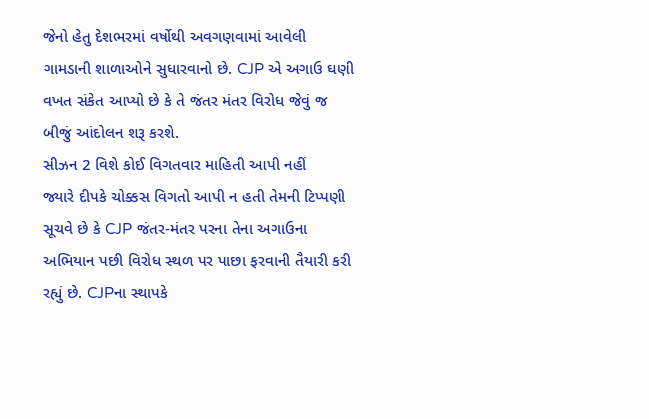જેનો હેતુ દેશભરમાં વર્ષોથી અવગણવામાં આવેલી ગામડાની શાળાઓને સુધારવાનો છે. CJP એ અગાઉ ઘણી વખત સંકેત આપ્યો છે કે તે જંતર મંતર વિરોધ જેવું જ બીજું આંદોલન શરૂ કરશે.
સીઝન 2 વિશે કોઈ વિગતવાર માહિતી આપી નહીં
જ્યારે દીપકે ચોક્કસ વિગતો આપી ન હતી તેમની ટિપ્પણી સૂચવે છે કે CJP જંતર-મંતર પરના તેના અગાઉના અભિયાન પછી વિરોધ સ્થળ પર પાછા ફરવાની તૈયારી કરી રહ્યું છે. CJPના સ્થાપકે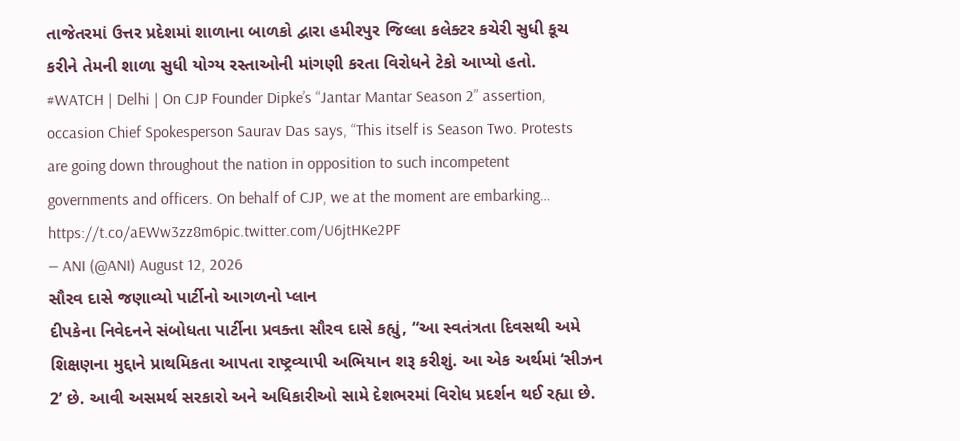તાજેતરમાં ઉત્તર પ્રદેશમાં શાળાના બાળકો દ્વારા હમીરપુર જિલ્લા કલેક્ટર કચેરી સુધી કૂચ કરીને તેમની શાળા સુધી યોગ્ય રસ્તાઓની માંગણી કરતા વિરોધને ટેકો આપ્યો હતો.
#WATCH | Delhi | On CJP Founder Dipke’s “Jantar Mantar Season 2” assertion, occasion Chief Spokesperson Saurav Das says, “This itself is Season Two. Protests are going down throughout the nation in opposition to such incompetent governments and officers. On behalf of CJP, we at the moment are embarking… https://t.co/aEWw3zz8m6pic.twitter.com/U6jtHKe2PF
— ANI (@ANI) August 12, 2026
સૌરવ દાસે જણાવ્યો પાર્ટીનો આગળનો પ્લાન
દીપકેના નિવેદનને સંબોધતા પાર્ટીના પ્રવક્તા સૌરવ દાસે કહ્યું, “આ સ્વતંત્રતા દિવસથી અમે શિક્ષણના મુદ્દાને પ્રાથમિકતા આપતા રાષ્ટ્રવ્યાપી અભિયાન શરૂ કરીશું. આ એક અર્થમાં ‘સીઝન 2’ છે. આવી અસમર્થ સરકારો અને અધિકારીઓ સામે દેશભરમાં વિરોધ પ્રદર્શન થઈ રહ્યા છે.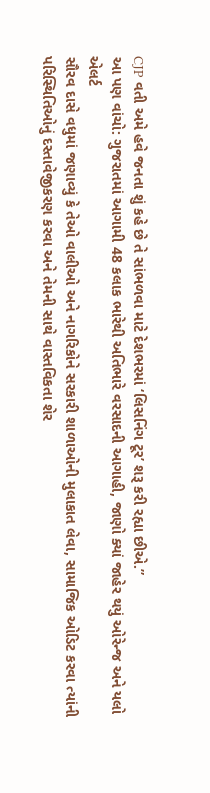CJP વતી અમે હવે જનતા શું કહે છે તે સાંભળવા માટે દેશભરમાં ‘લિસનિંગ ટૂર’ શરૂ કરી રહ્યા છીએ.”
આ પણ વાંચો: ગુજરાતમાં આગામી 48 કલાક ભારેથી અતિભારે વરસાદની આગાહી, જાણો ક્યાં જાહેર થયું ઓરેન્જ અને યલો એલર્ટ
સૌરવ દાસે વધુમાં જણાવ્યું કે તેઓ વાલીઓ અને નાગરિકોને સરકારી શાળાઓની મુલાકાત લેવા, સામાજિક ઓડિટ કરવા ત્યાંની પરિસ્થિતિઓનું દસ્તાવેજીકરણ કરવા અને તેમની સાથે વાસ્તવિકતા શેર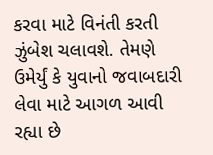કરવા માટે વિનંતી કરતી ઝુંબેશ ચલાવશે. તેમણે ઉમેર્યું કે યુવાનો જવાબદારી લેવા માટે આગળ આવી રહ્યા છે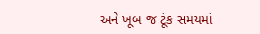અને ખૂબ જ ટૂંક સમયમાં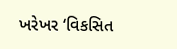ખરેખર ‘વિકસિત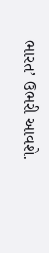ભારત’ ઉભરી આવશે.